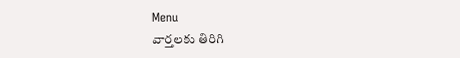Menu
వార్తలకు తిరిగి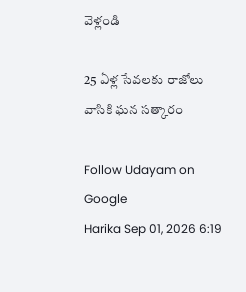వెళ్లండి

25 ఏళ్ల సేవలకు రాజోలు వాసికి ఘన సత్కారం

Follow Udayam on Google
Harika Sep 01, 2026 6:19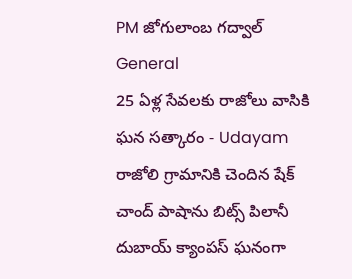PM జోగులాంబ గద్వాల్ General
25 ఏళ్ల సేవలకు రాజోలు వాసికి ఘన సత్కారం - Udayam
రాజోలి గ్రామానికి చెందిన షేక్‌ చాంద్‌ పాషాను బిట్స్‌ పిలానీ దుబాయ్‌ క్యాంపస్‌ ఘనంగా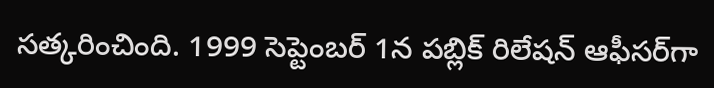సత్కరించింది. 1999 సెప్టెంబర్‌ 1న పబ్లిక్‌ రిలేషన్‌ ఆఫీసర్‌గా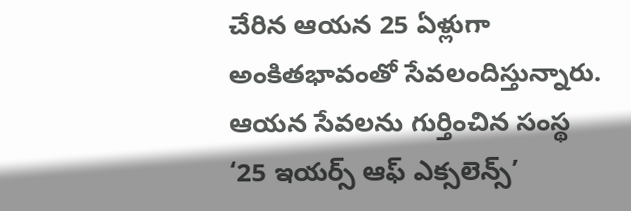చేరిన ఆయన 25 ఏళ్లుగా అంకితభావంతో సేవలందిస్తున్నారు. ఆయన సేవలను గుర్తించిన సంస్థ ‘25 ఇయర్స్‌ ఆఫ్‌ ఎక్సలెన్స్‌’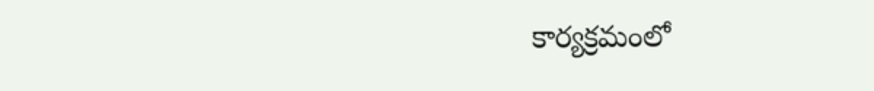కార్యక్రమంలో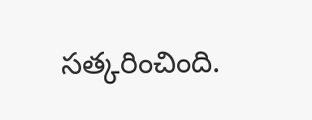సత్కరించింది.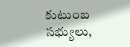కుటుంబ సభ్యులు,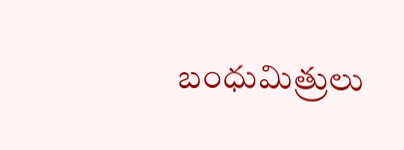బంధుమిత్రులు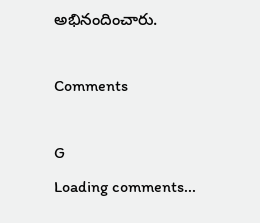అభినందించారు.

Comments

G
Loading comments...